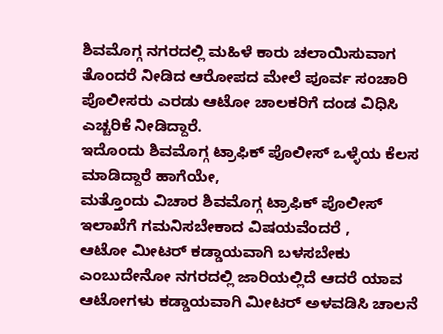ಶಿವಮೊಗ್ಗ ನಗರದಲ್ಲಿ ಮಹಿಳೆ ಕಾರು ಚಲಾಯಿಸುವಾಗ ತೊಂದರೆ ನೀಡಿದ ಆರೋಪದ ಮೇಲೆ ಪೂರ್ವ ಸಂಚಾರಿ ಪೊಲೀಸರು ಎರಡು ಆಟೋ ಚಾಲಕರಿಗೆ ದಂಡ ವಿಧಿಸಿ ಎಚ್ಚರಿಕೆ ನೀಡಿದ್ದಾರೆ.
ಇದೊಂದು ಶಿವಮೊಗ್ಗ ಟ್ರಾಫಿಕ್ ಪೊಲೀಸ್ ಒಳ್ಳೆಯ ಕೆಲಸ ಮಾಡಿದ್ದಾರೆ ಹಾಗೆಯೇ,
ಮತ್ತೊಂದು ವಿಚಾರ ಶಿವಮೊಗ್ಗ ಟ್ರಾಫಿಕ್ ಪೊಲೀಸ್ ಇಲಾಖೆಗೆ ಗಮನಿಸಬೇಕಾದ ವಿಷಯವೆಂದರೆ ,
ಆಟೋ ಮೀಟರ್ ಕಡ್ಡಾಯವಾಗಿ ಬಳಸಬೇಕು ಎಂಬುದೇನೋ ನಗರದಲ್ಲಿ ಜಾರಿಯಲ್ಲಿದೆ ಆದರೆ ಯಾವ ಆಟೋಗಳು ಕಡ್ಡಾಯವಾಗಿ ಮೀಟರ್ ಅಳವಡಿಸಿ ಚಾಲನೆ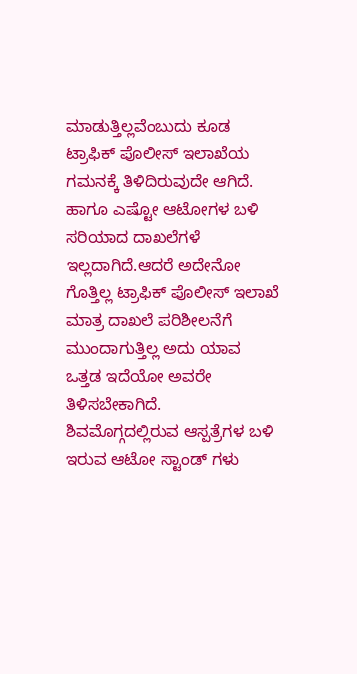ಮಾಡುತ್ತಿಲ್ಲವೆಂಬುದು ಕೂಡ ಟ್ರಾಫಿಕ್ ಪೊಲೀಸ್ ಇಲಾಖೆಯ ಗಮನಕ್ಕೆ ತಿಳಿದಿರುವುದೇ ಆಗಿದೆ. ಹಾಗೂ ಎಷ್ಟೋ ಆಟೋಗಳ ಬಳಿ ಸರಿಯಾದ ದಾಖಲೆಗಳೆ ಇಲ್ಲದಾಗಿದೆ.ಆದರೆ ಅದೇನೋ ಗೊತ್ತಿಲ್ಲ ಟ್ರಾಫಿಕ್ ಪೊಲೀಸ್ ಇಲಾಖೆ ಮಾತ್ರ ದಾಖಲೆ ಪರಿಶೀಲನೆಗೆ ಮುಂದಾಗುತ್ತಿಲ್ಲ ಅದು ಯಾವ ಒತ್ತಡ ಇದೆಯೋ ಅವರೇ ತಿಳಿಸಬೇಕಾಗಿದೆ.
ಶಿವಮೊಗ್ಗದಲ್ಲಿರುವ ಆಸ್ಪತ್ರೆಗಳ ಬಳಿ ಇರುವ ಆಟೋ ಸ್ಟಾಂಡ್ ಗಳು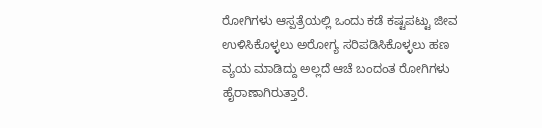ರೋಗಿಗಳು ಆಸ್ಪತ್ರೆಯಲ್ಲಿ ಒಂದು ಕಡೆ ಕಷ್ಟಪಟ್ಟು ಜೀವ ಉಳಿಸಿಕೊಳ್ಳಲು ಅರೋಗ್ಯ ಸರಿಪಡಿಸಿಕೊಳ್ಳಲು ಹಣ ವ್ಯಯ ಮಾಡಿದ್ದು ಅಲ್ಲದೆ ಆಚೆ ಬಂದಂತ ರೋಗಿಗಳು ಹೈರಾಣಾಗಿರುತ್ತಾರೆ.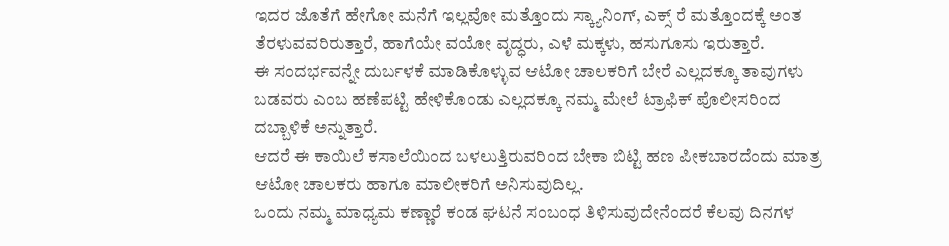ಇದರ ಜೊತೆಗೆ ಹೇಗೋ ಮನೆಗೆ ಇಲ್ಲವೋ ಮತ್ತೊಂದು ಸ್ಕ್ಯಾನಿಂಗ್, ಎಕ್ಸ್ ರೆ ಮತ್ತೊಂದಕ್ಕೆ ಅಂತ ತೆರಳುವವರಿರುತ್ತಾರೆ, ಹಾಗೆಯೇ ವಯೋ ವೃದ್ಧರು, ಎಳೆ ಮಕ್ಕಳು, ಹಸುಗೂಸು ಇರುತ್ತಾರೆ.
ಈ ಸಂದರ್ಭವನ್ನೇ ದುರ್ಬಳಕೆ ಮಾಡಿಕೊಳ್ಳುವ ಆಟೋ ಚಾಲಕರಿಗೆ ಬೇರೆ ಎಲ್ಲದಕ್ಕೂ ತಾವುಗಳು ಬಡವರು ಎಂಬ ಹಣೆಪಟ್ಟಿ ಹೇಳಿಕೊಂಡು ಎಲ್ಲದಕ್ಕೂ ನಮ್ಮ ಮೇಲೆ ಟ್ರಾಫಿಕ್ ಪೊಲೀಸರಿಂದ ದಬ್ಬಾಳಿಕೆ ಅನ್ನುತ್ತಾರೆ.
ಆದರೆ ಈ ಕಾಯಿಲೆ ಕಸಾಲೆಯಿಂದ ಬಳಲುತ್ತಿರುವರಿಂದ ಬೇಕಾ ಬಿಟ್ಟಿ ಹಣ ಪೀಕಬಾರದೆಂದು ಮಾತ್ರ ಆಟೋ ಚಾಲಕರು ಹಾಗೂ ಮಾಲೀಕರಿಗೆ ಅನಿಸುವುದಿಲ್ಲ.
ಒಂದು ನಮ್ಮ ಮಾಧ್ಯಮ ಕಣ್ಣಾರೆ ಕಂಡ ಘಟನೆ ಸಂಬಂಧ ತಿಳಿಸುವುದೇನೆಂದರೆ ಕೆಲವು ದಿನಗಳ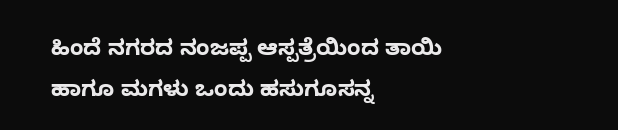ಹಿಂದೆ ನಗರದ ನಂಜಪ್ಪ ಆಸ್ಪತ್ರೆಯಿಂದ ತಾಯಿ ಹಾಗೂ ಮಗಳು ಒಂದು ಹಸುಗೂಸನ್ನ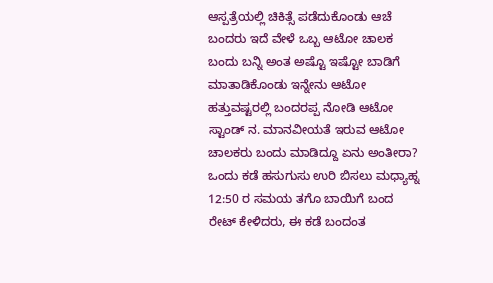ಆಸ್ಪತ್ರೆಯಲ್ಲಿ ಚಿಕಿತ್ಸೆ ಪಡೆದುಕೊಂಡು ಆಚೆ ಬಂದರು ಇದೆ ವೇಳೆ ಒಬ್ಬ ಆಟೋ ಚಾಲಕ ಬಂದು ಬನ್ನಿ ಅಂತ ಅಷ್ಟೊ ಇಷ್ಟೋ ಬಾಡಿಗೆ ಮಾತಾಡಿಕೊಂಡು ಇನ್ನೇನು ಆಟೋ ಹತ್ತುವಷ್ಟರಲ್ಲಿ ಬಂದರಪ್ಪ ನೋಡಿ ಆಟೋ ಸ್ಟಾಂಡ್ ನ. ಮಾನವೀಯತೆ ಇರುವ ಆಟೋ ಚಾಲಕರು ಬಂದು ಮಾಡಿದ್ದೂ ಏನು ಅಂತೀರಾ?
ಒಂದು ಕಡೆ ಹಸುಗುಸು ಉರಿ ಬಿಸಲು ಮಧ್ಯಾಹ್ನ 12:50 ರ ಸಮಯ ತಗೊ ಬಾಯಿಗೆ ಬಂದ ರೇಟ್ ಕೇಳಿದರು, ಈ ಕಡೆ ಬಂದಂತ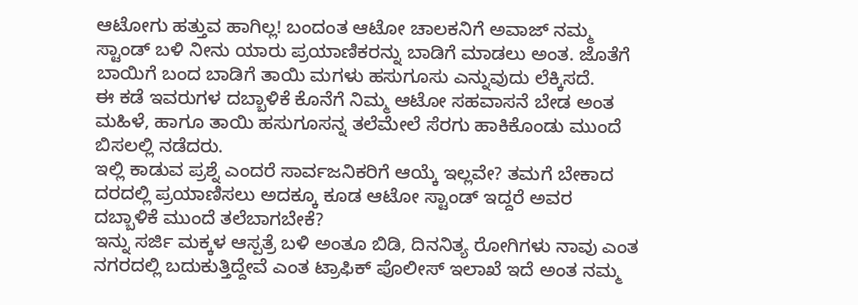ಆಟೋಗು ಹತ್ತುವ ಹಾಗಿಲ್ಲ! ಬಂದಂತ ಆಟೋ ಚಾಲಕನಿಗೆ ಅವಾಜ್ ನಮ್ಮ ಸ್ಟಾಂಡ್ ಬಳಿ ನೀನು ಯಾರು ಪ್ರಯಾಣಿಕರನ್ನು ಬಾಡಿಗೆ ಮಾಡಲು ಅಂತ. ಜೊತೆಗೆ ಬಾಯಿಗೆ ಬಂದ ಬಾಡಿಗೆ ತಾಯಿ ಮಗಳು ಹಸುಗೂಸು ಎನ್ನುವುದು ಲೆಕ್ಕಿಸದೆ.
ಈ ಕಡೆ ಇವರುಗಳ ದಬ್ಬಾಳಿಕೆ ಕೊನೆಗೆ ನಿಮ್ಮ ಆಟೋ ಸಹವಾಸನೆ ಬೇಡ ಅಂತ ಮಹಿಳೆ, ಹಾಗೂ ತಾಯಿ ಹಸುಗೂಸನ್ನ ತಲೆಮೇಲೆ ಸೆರಗು ಹಾಕಿಕೊಂಡು ಮುಂದೆ ಬಿಸಲಲ್ಲಿ ನಡೆದರು.
ಇಲ್ಲಿ ಕಾಡುವ ಪ್ರಶ್ನೆ ಎಂದರೆ ಸಾರ್ವಜನಿಕರಿಗೆ ಆಯ್ಕೆ ಇಲ್ಲವೇ? ತಮಗೆ ಬೇಕಾದ ದರದಲ್ಲಿ ಪ್ರಯಾಣಿಸಲು ಅದಕ್ಕೂ ಕೂಡ ಆಟೋ ಸ್ಟಾಂಡ್ ಇದ್ದರೆ ಅವರ ದಬ್ಬಾಳಿಕೆ ಮುಂದೆ ತಲೆಬಾಗಬೇಕೆ?
ಇನ್ನು ಸರ್ಜಿ ಮಕ್ಕಳ ಆಸ್ಪತ್ರೆ ಬಳಿ ಅಂತೂ ಬಿಡಿ, ದಿನನಿತ್ಯ ರೋಗಿಗಳು ನಾವು ಎಂತ ನಗರದಲ್ಲಿ ಬದುಕುತ್ತಿದ್ದೇವೆ ಎಂತ ಟ್ರಾಫಿಕ್ ಪೊಲೀಸ್ ಇಲಾಖೆ ಇದೆ ಅಂತ ನಮ್ಮ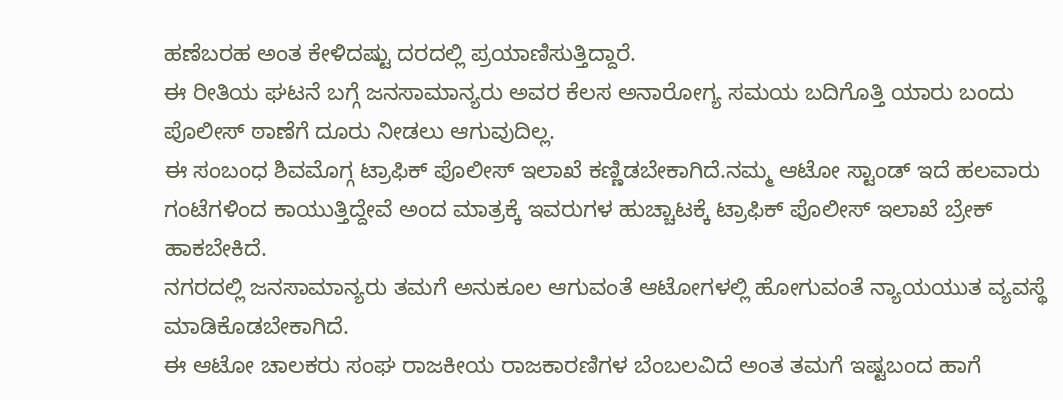ಹಣೆಬರಹ ಅಂತ ಕೇಳಿದಷ್ಟು ದರದಲ್ಲಿ ಪ್ರಯಾಣಿಸುತ್ತಿದ್ದಾರೆ.
ಈ ರೀತಿಯ ಘಟನೆ ಬಗ್ಗೆ ಜನಸಾಮಾನ್ಯರು ಅವರ ಕೆಲಸ ಅನಾರೋಗ್ಯ ಸಮಯ ಬದಿಗೊತ್ತಿ ಯಾರು ಬಂದು ಪೊಲೀಸ್ ಠಾಣೆಗೆ ದೂರು ನೀಡಲು ಆಗುವುದಿಲ್ಲ.
ಈ ಸಂಬಂಧ ಶಿವಮೊಗ್ಗ ಟ್ರಾಫಿಕ್ ಪೊಲೀಸ್ ಇಲಾಖೆ ಕಣ್ಣಿಡಬೇಕಾಗಿದೆ.ನಮ್ಮ ಆಟೋ ಸ್ಟಾಂಡ್ ಇದೆ ಹಲವಾರು ಗಂಟೆಗಳಿಂದ ಕಾಯುತ್ತಿದ್ದೇವೆ ಅಂದ ಮಾತ್ರಕ್ಕೆ ಇವರುಗಳ ಹುಚ್ಚಾಟಕ್ಕೆ ಟ್ರಾಫಿಕ್ ಪೊಲೀಸ್ ಇಲಾಖೆ ಬ್ರೇಕ್ ಹಾಕಬೇಕಿದೆ.
ನಗರದಲ್ಲಿ ಜನಸಾಮಾನ್ಯರು ತಮಗೆ ಅನುಕೂಲ ಆಗುವಂತೆ ಆಟೋಗಳಲ್ಲಿ ಹೋಗುವಂತೆ ನ್ಯಾಯಯುತ ವ್ಯವಸ್ಥೆ ಮಾಡಿಕೊಡಬೇಕಾಗಿದೆ.
ಈ ಆಟೋ ಚಾಲಕರು ಸಂಘ ರಾಜಕೀಯ ರಾಜಕಾರಣಿಗಳ ಬೆಂಬಲವಿದೆ ಅಂತ ತಮಗೆ ಇಷ್ಟಬಂದ ಹಾಗೆ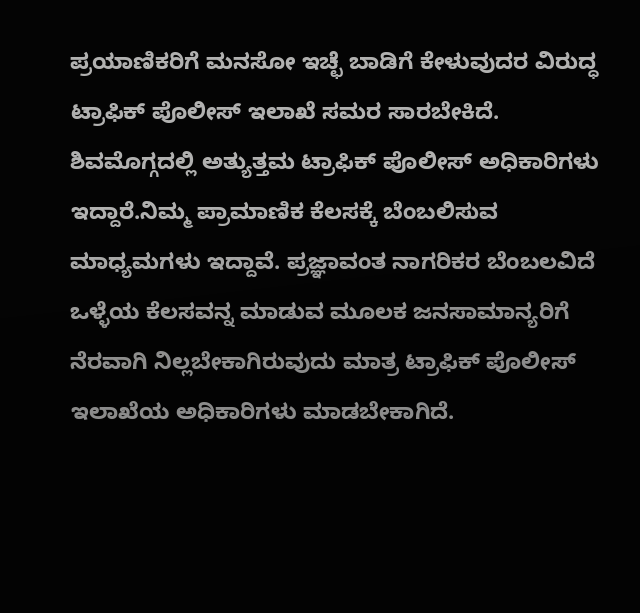ಪ್ರಯಾಣಿಕರಿಗೆ ಮನಸೋ ಇಚ್ಛೆ ಬಾಡಿಗೆ ಕೇಳುವುದರ ವಿರುದ್ಧ ಟ್ರಾಫಿಕ್ ಪೊಲೀಸ್ ಇಲಾಖೆ ಸಮರ ಸಾರಬೇಕಿದೆ.
ಶಿವಮೊಗ್ಗದಲ್ಲಿ ಅತ್ಯುತ್ತಮ ಟ್ರಾಫಿಕ್ ಪೊಲೀಸ್ ಅಧಿಕಾರಿಗಳು ಇದ್ದಾರೆ.ನಿಮ್ಮ ಪ್ರಾಮಾಣಿಕ ಕೆಲಸಕ್ಕೆ ಬೆಂಬಲಿಸುವ ಮಾಧ್ಯಮಗಳು ಇದ್ದಾವೆ. ಪ್ರಜ್ಞಾವಂತ ನಾಗರಿಕರ ಬೆಂಬಲವಿದೆ ಒಳ್ಳೆಯ ಕೆಲಸವನ್ನ ಮಾಡುವ ಮೂಲಕ ಜನಸಾಮಾನ್ಯರಿಗೆ ನೆರವಾಗಿ ನಿಲ್ಲಬೇಕಾಗಿರುವುದು ಮಾತ್ರ ಟ್ರಾಫಿಕ್ ಪೊಲೀಸ್ ಇಲಾಖೆಯ ಅಧಿಕಾರಿಗಳು ಮಾಡಬೇಕಾಗಿದೆ.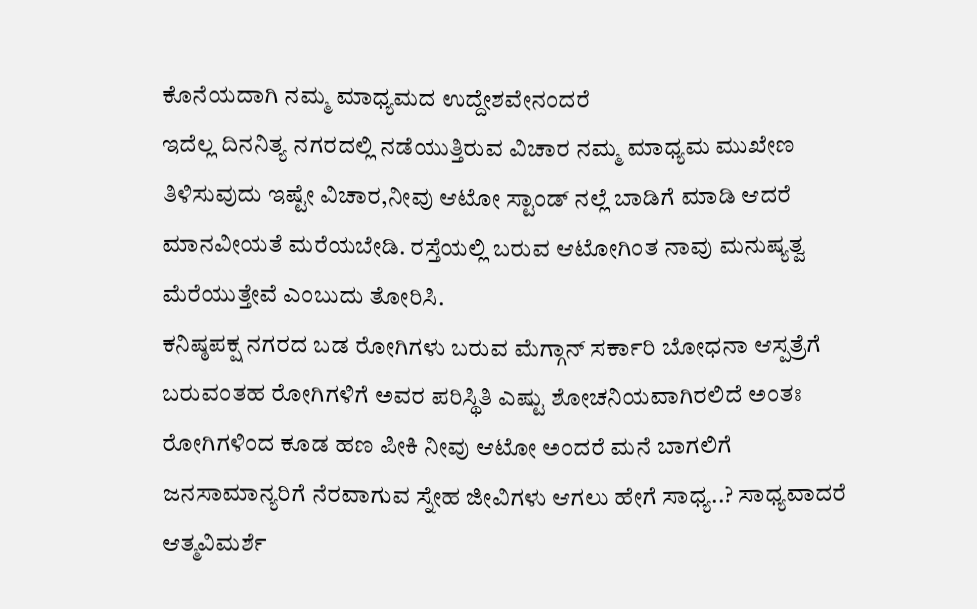ಕೊನೆಯದಾಗಿ ನಮ್ಮ ಮಾಧ್ಯಮದ ಉದ್ದೇಶವೇನಂದರೆ
ಇದೆಲ್ಲ ದಿನನಿತ್ಯ ನಗರದಲ್ಲಿ ನಡೆಯುತ್ತಿರುವ ವಿಚಾರ ನಮ್ಮ ಮಾಧ್ಯಮ ಮುಖೇಣ ತಿಳಿಸುವುದು ಇಷ್ಟೇ ವಿಚಾರ,ನೀವು ಆಟೋ ಸ್ಟಾಂಡ್ ನಲ್ಲೆ ಬಾಡಿಗೆ ಮಾಡಿ ಆದರೆ ಮಾನವೀಯತೆ ಮರೆಯಬೇಡಿ. ರಸ್ತೆಯಲ್ಲಿ ಬರುವ ಆಟೋಗಿಂತ ನಾವು ಮನುಷ್ಯತ್ವ ಮೆರೆಯುತ್ತೇವೆ ಎಂಬುದು ತೋರಿಸಿ.
ಕನಿಷ್ಠಪಕ್ಷ ನಗರದ ಬಡ ರೋಗಿಗಳು ಬರುವ ಮೆಗ್ಗಾನ್ ಸರ್ಕಾರಿ ಬೋಧನಾ ಆಸ್ಪತ್ರೆಗೆ ಬರುವಂತಹ ರೋಗಿಗಳಿಗೆ ಅವರ ಪರಿಸ್ಥಿತಿ ಎಷ್ಟು ಶೋಚನಿಯವಾಗಿರಲಿದೆ ಅಂತಃ ರೋಗಿಗಳಿಂದ ಕೂಡ ಹಣ ಪೀಕಿ ನೀವು ಆಟೋ ಅಂದರೆ ಮನೆ ಬಾಗಲಿಗೆ ಜನಸಾಮಾನ್ಯರಿಗೆ ನೆರವಾಗುವ ಸ್ನೇಹ ಜೀವಿಗಳು ಆಗಲು ಹೇಗೆ ಸಾಧ್ಯ..? ಸಾಧ್ಯವಾದರೆ ಆತ್ಮವಿಮರ್ಶೆ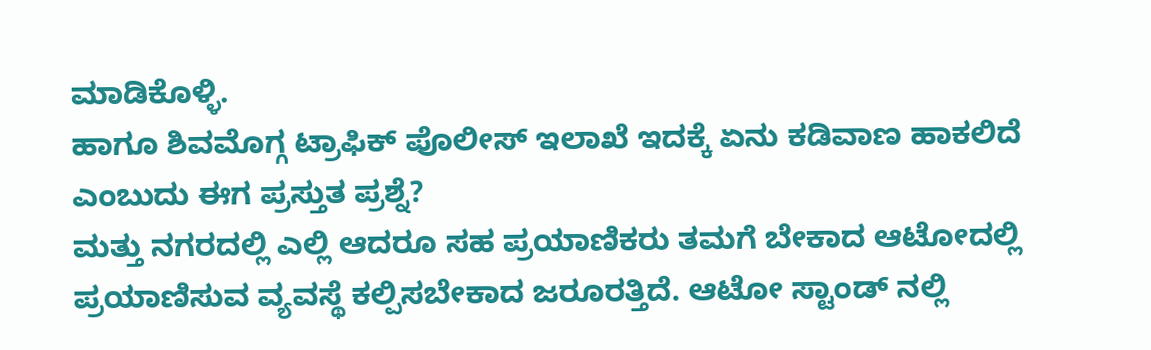ಮಾಡಿಕೊಳ್ಳಿ.
ಹಾಗೂ ಶಿವಮೊಗ್ಗ ಟ್ರಾಫಿಕ್ ಪೊಲೀಸ್ ಇಲಾಖೆ ಇದಕ್ಕೆ ಏನು ಕಡಿವಾಣ ಹಾಕಲಿದೆ ಎಂಬುದು ಈಗ ಪ್ರಸ್ತುತ ಪ್ರಶ್ನೆ?
ಮತ್ತು ನಗರದಲ್ಲಿ ಎಲ್ಲಿ ಆದರೂ ಸಹ ಪ್ರಯಾಣಿಕರು ತಮಗೆ ಬೇಕಾದ ಆಟೋದಲ್ಲಿ ಪ್ರಯಾಣಿಸುವ ವ್ಯವಸ್ಥೆ ಕಲ್ಪಿಸಬೇಕಾದ ಜರೂರತ್ತಿದೆ. ಆಟೋ ಸ್ಟಾಂಡ್ ನಲ್ಲಿ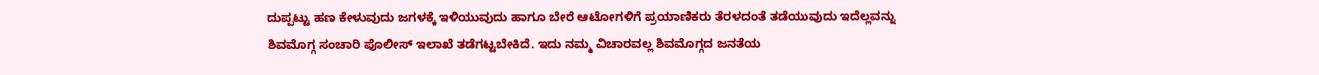ದುಪ್ಪಟ್ಟು ಹಣ ಕೇಳುವುದು ಜಗಳಕ್ಕೆ ಇಳಿಯುವುದು ಹಾಗೂ ಬೇರೆ ಆಟೋಗಳಿಗೆ ಪ್ರಯಾಣಿಕರು ತೆರಳದಂತೆ ತಡೆಯುವುದು ಇದೆಲ್ಲವನ್ನು ಶಿವಮೊಗ್ಗ ಸಂಚಾರಿ ಪೊಲೀಸ್ ಇಲಾಖೆ ತಡೆಗಟ್ಟಬೇಕಿದೆ. ಇದು ನಮ್ಮ ವಿಚಾರವಲ್ಲ ಶಿವಮೊಗ್ಗದ ಜನತೆಯ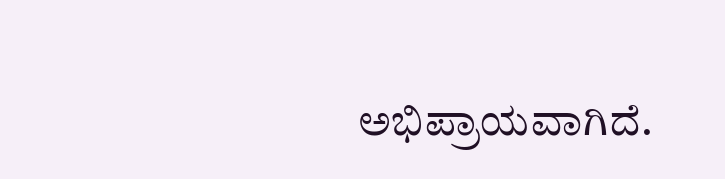ಅಭಿಪ್ರಾಯವಾಗಿದೆ.